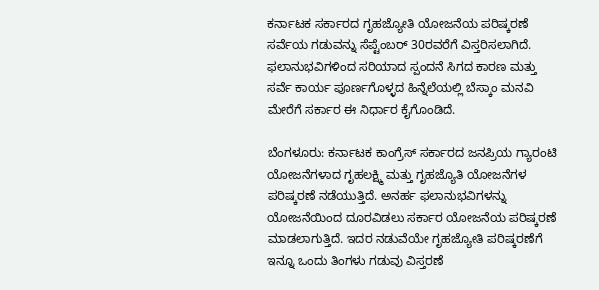ಕರ್ನಾಟಕ ಸರ್ಕಾರದ ಗೃಹಜ್ಯೋತಿ ಯೋಜನೆಯ ಪರಿಷ್ಕರಣೆ ಸರ್ವೆಯ ಗಡುವನ್ನು ಸೆಪ್ಟೆಂಬರ್ 30ರವರೆಗೆ ವಿಸ್ತರಿಸಲಾಗಿದೆ. ಫಲಾನುಭವಿಗಳಿಂದ ಸರಿಯಾದ ಸ್ಪಂದನೆ ಸಿಗದ ಕಾರಣ ಮತ್ತು ಸರ್ವೆ ಕಾರ್ಯ ಪೂರ್ಣಗೊಳ್ಳದ ಹಿನ್ನೆಲೆಯಲ್ಲಿ ಬೆಸ್ಕಾಂ ಮನವಿ ಮೇರೆಗೆ ಸರ್ಕಾರ ಈ ನಿರ್ಧಾರ ಕೈಗೊಂಡಿದೆ.

ಬೆಂಗಳೂರು: ಕರ್ನಾಟಕ ಕಾಂಗ್ರೆಸ್ ಸರ್ಕಾರದ ಜನಪ್ರಿಯ ಗ್ಯಾರಂಟಿ ಯೋಜನೆಗಳಾದ ಗೃಹಲಕ್ಷ್ಮಿ ಮತ್ತು ಗೃಹಜ್ಯೊತಿ ಯೋಜನೆಗಳ ಪರಿಷ್ಕರಣೆ ನಡೆಯುತ್ತಿದೆ. ಅನರ್ಹ ಫಲಾನುಭವಿಗಳನ್ನು ಯೋಜನೆಯಿಂದ ದೂರವಿಡಲು ಸರ್ಕಾರ ಯೋಜನೆಯ ಪರಿಷ್ಕರಣೆ ಮಾಡಲಾಗುತ್ತಿದೆ. ಇದರ ನಡುವೆಯೇ ಗೃಹಜ್ಯೋತಿ ಪರಿಷ್ಕರಣೆಗೆ ಇನ್ನೂ ಒಂದು ತಿಂಗಳು ಗಡುವು ವಿಸ್ತರಣೆ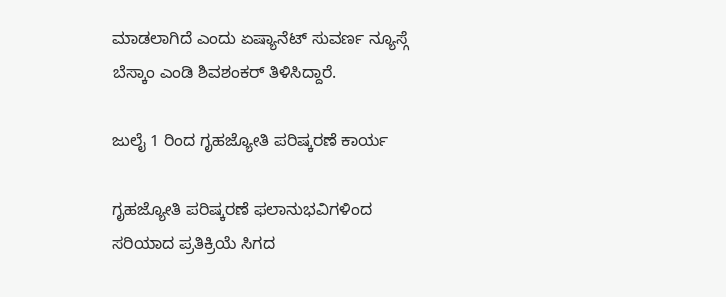ಮಾಡಲಾಗಿದೆ ಎಂದು ಏಷ್ಯಾನೆಟ್ ಸುವರ್ಣ ನ್ಯೂಸ್ಗೆ ಬೆಸ್ಕಾಂ ಎಂಡಿ ಶಿವಶಂಕರ್ ತಿಳಿಸಿದ್ದಾರೆ.

ಜುಲೈ 1 ರಿಂದ ಗೃಹಜ್ಯೋತಿ ಪರಿಷ್ಕರಣೆ ಕಾರ್ಯ

ಗೃಹಜ್ಯೋತಿ ಪರಿಷ್ಕರಣೆ ಫಲಾನುಭವಿಗಳಿಂದ ಸರಿಯಾದ ಪ್ರತಿಕ್ರಿಯೆ ಸಿಗದ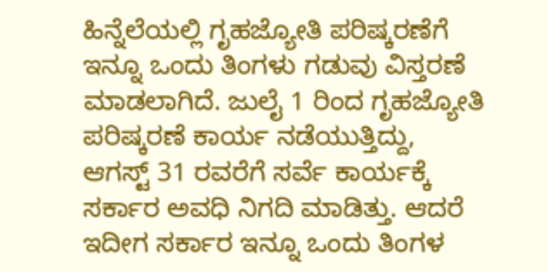ಹಿನ್ನೆಲೆಯಲ್ಲಿ ಗೃಹಜ್ಯೋತಿ ಪರಿಷ್ಕರಣೆಗೆ ಇನ್ನೂ ಒಂದು ತಿಂಗಳು ಗಡುವು ವಿಸ್ತರಣೆ ಮಾಡಲಾಗಿದೆ. ಜುಲೈ 1 ರಿಂದ ಗೃಹಜ್ಯೋತಿ ಪರಿಷ್ಕರಣೆ ಕಾರ್ಯ ನಡೆಯುತ್ತಿದ್ದು, ಆಗಸ್ಟ್ 31 ರವರೆಗೆ ಸರ್ವೆ ಕಾರ್ಯಕ್ಕೆ ಸರ್ಕಾರ ಅವಧಿ ನಿಗದಿ ಮಾಡಿತ್ತು. ಆದರೆ ಇದೀಗ ಸರ್ಕಾರ ಇನ್ನೂ ಒಂದು ತಿಂಗಳ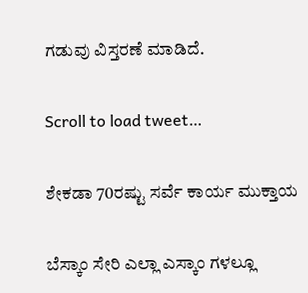ಗಡುವು ವಿಸ್ತರಣೆ ಮಾಡಿದೆ.

Scroll to load tweet…

ಶೇಕಡಾ 70ರಷ್ಟು ಸರ್ವೆ ಕಾರ್ಯ ಮುಕ್ತಾಯ

ಬೆಸ್ಕಾಂ ಸೇರಿ ಎಲ್ಲಾ ಎಸ್ಕಾಂ ಗಳಲ್ಲೂ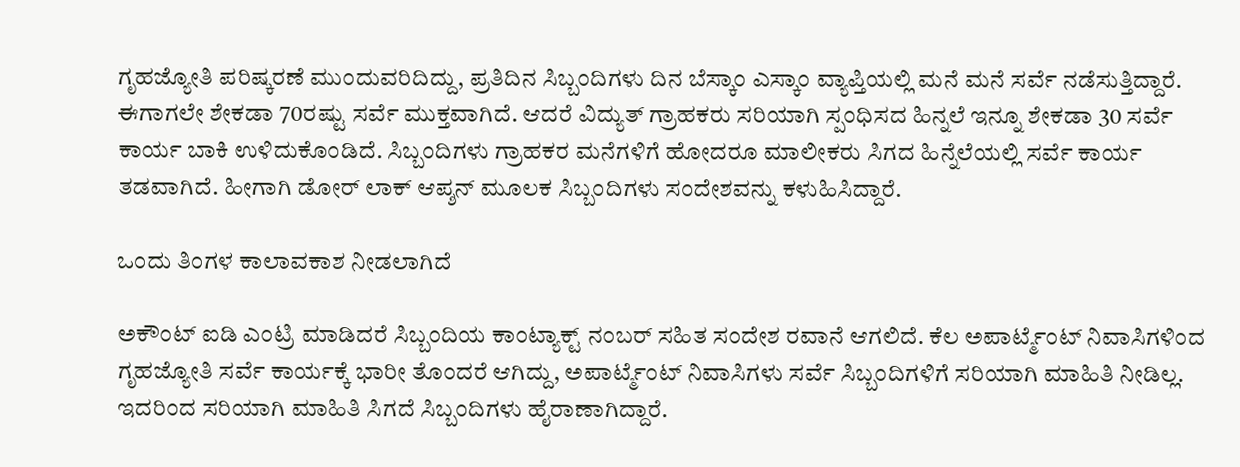ಗೃಹಜ್ಯೋತಿ ಪರಿಷ್ಕರಣೆ ಮುಂದುವರಿದಿದ್ದು, ಪ್ರತಿದಿನ ಸಿಬ್ಬಂದಿಗಳು ದಿನ ಬೆಸ್ಕಾಂ ಎಸ್ಕಾಂ ವ್ಯಾಪ್ತಿಯಲ್ಲಿ ಮನೆ ಮನೆ ಸರ್ವೆ ನಡೆಸುತ್ತಿದ್ದಾರೆ. ಈಗಾಗಲೇ ಶೇಕಡಾ 70ರಷ್ಟು ಸರ್ವೆ ಮುಕ್ತವಾಗಿದೆ. ಆದರೆ ವಿದ್ಯುತ್ ಗ್ರಾಹಕರು ಸರಿಯಾಗಿ ಸ್ಪಂಧಿಸದ ಹಿನ್ನಲೆ ಇನ್ನೂ ಶೇಕಡಾ 30 ಸರ್ವೆ ಕಾರ್ಯ ಬಾಕಿ ಉಳಿದುಕೊಂಡಿದೆ. ಸಿಬ್ಬಂದಿಗಳು ಗ್ರಾಹಕರ ಮನೆಗಳಿಗೆ ಹೋದರೂ ಮಾಲೀಕರು ಸಿಗದ ಹಿನ್ನೆಲೆಯಲ್ಲಿ ಸರ್ವೆ ಕಾರ್ಯ ತಡವಾಗಿದೆ. ಹೀಗಾಗಿ ಡೋರ್ ಲಾಕ್ ಆಪ್ಶನ್ ಮೂಲಕ ಸಿಬ್ಬಂದಿಗಳು ಸಂದೇಶವನ್ನು ಕಳುಹಿಸಿದ್ದಾರೆ.

ಒಂದು ತಿಂಗಳ ಕಾಲಾವಕಾಶ ನೀಡಲಾಗಿದೆ

ಅಕೌಂಟ್ ಐಡಿ ಎಂಟ್ರಿ ಮಾಡಿದರೆ ಸಿಬ್ಬಂದಿಯ ಕಾಂಟ್ಯಾಕ್ಟ್ ನಂಬರ್ ಸಹಿತ ಸಂದೇಶ ರವಾನೆ ಆಗಲಿದೆ. ಕೆಲ ಅಪಾರ್ಟ್ಮೆಂಟ್ ನಿವಾಸಿಗಳಿಂದ ಗೃಹಜ್ಯೋತಿ ಸರ್ವೆ ಕಾರ್ಯಕ್ಕೆ ಭಾರೀ ತೊಂದರೆ ಆಗಿದ್ದು, ಅಪಾರ್ಟ್ಮೆಂಟ್ ನಿವಾಸಿಗಳು ಸರ್ವೆ ಸಿಬ್ಬಂದಿಗಳಿಗೆ ಸರಿಯಾಗಿ ಮಾಹಿತಿ ನೀಡಿಲ್ಲ. ಇದರಿಂದ ಸರಿಯಾಗಿ ಮಾಹಿತಿ ಸಿಗದೆ ಸಿಬ್ಬಂದಿಗಳು ಹೈರಾಣಾಗಿದ್ದಾರೆ.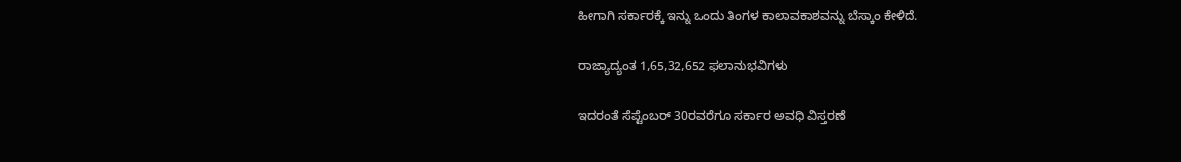ಹೀಗಾಗಿ ಸರ್ಕಾರಕ್ಕೆ ಇನ್ನು ಒಂದು ತಿಂಗಳ ಕಾಲಾವಕಾಶವನ್ನು ಬೆಸ್ಕಾಂ ಕೇಳಿದೆ.

ರಾಜ್ಯಾದ್ಯಂತ 1,65,32,652 ಫಲಾನುಭವಿಗಳು

ಇದರಂತೆ ಸೆಪ್ಟೆಂಬರ್ 30ರವರೆಗೂ ಸರ್ಕಾರ ಅವಧಿ ವಿಸ್ತರಣೆ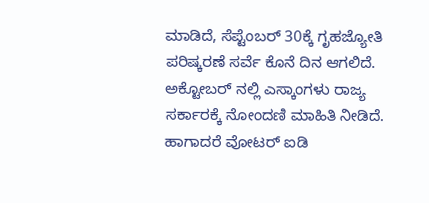ಮಾಡಿದೆ, ಸೆಪ್ಟೆಂಬರ್ ‌30ಕ್ಕೆ ಗೃಹಜ್ಯೋತಿ ಪರಿಷ್ಕರಣೆ ಸರ್ವೆ ಕೊನೆ‌ ದಿನ ಆಗಲಿದೆ. ಅಕ್ಟೋಬರ್ ನಲ್ಲಿ ಎಸ್ಕಾಂಗಳು ರಾಜ್ಯ ಸರ್ಕಾರಕ್ಕೆ ನೋಂದಣಿ ಮಾಹಿತಿ ನೀಡಿದೆ. ಹಾಗಾದರೆ ವೋಟರ್ ಐಡಿ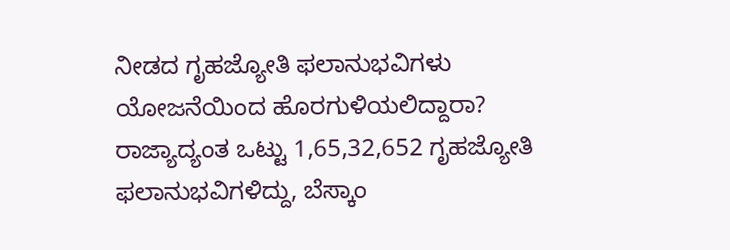ನೀಡದ ಗೃಹಜ್ಯೋತಿ ಫಲಾನುಭವಿಗಳು ಯೋಜನೆಯಿಂದ ಹೊರಗುಳಿಯಲಿದ್ದಾರಾ? ರಾಜ್ಯಾದ್ಯಂತ ಒಟ್ಟು 1,65,32,652 ಗೃಹಜ್ಯೋತಿ ಫಲಾನುಭವಿಗಳಿದ್ದು, ಬೆಸ್ಕಾಂ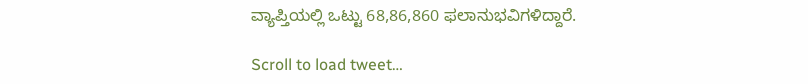ವ್ಯಾಪ್ತಿಯಲ್ಲಿ ಒಟ್ಟು 68,86,860 ಫಲಾನುಭವಿಗಳಿದ್ದಾರೆ.

Scroll to load tweet…